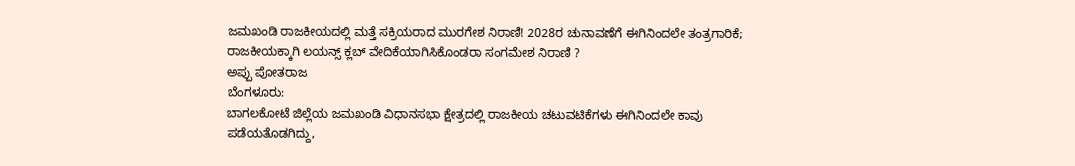ಜಮಖಂಡಿ ರಾಜಕೀಯದಲ್ಲಿ ಮತ್ತೆ ಸಕ್ರಿಯರಾದ ಮುರಗೇಶ ನಿರಾಣಿ! 2028ರ ಚುನಾವಣೆಗೆ ಈಗಿನಿಂದಲೇ ತಂತ್ರಗಾರಿಕೆ; ರಾಜಕೀಯಕ್ಕಾಗಿ ಲಯನ್ಸ್ ಕ್ಲಬ್ ವೇದಿಕೆಯಾಗಿಸಿಕೊಂಡರಾ ಸಂಗಮೇಶ ನಿರಾಣಿ ?
ಅಪ್ಪು ಪೋತರಾಜ
ಬೆಂಗಳೂರು:
ಬಾಗಲಕೋಟೆ ಜಿಲ್ಲೆಯ ಜಮಖಂಡಿ ವಿಧಾನಸಭಾ ಕ್ಷೇತ್ರದಲ್ಲಿ ರಾಜಕೀಯ ಚಟುವಟಿಕೆಗಳು ಈಗಿನಿಂದಲೇ ಕಾವು ಪಡೆಯತೊಡಗಿದ್ದು,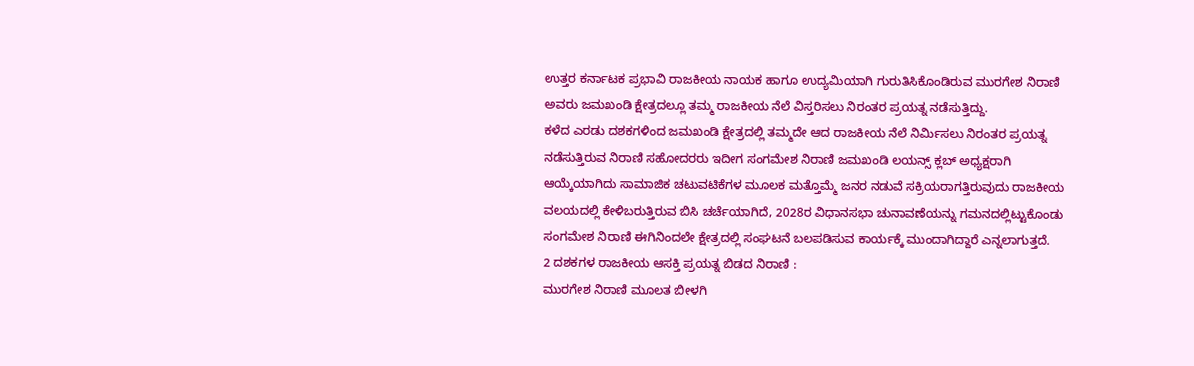ಉತ್ತರ ಕರ್ನಾಟಕ ಪ್ರಭಾವಿ ರಾಜಕೀಯ ನಾಯಕ ಹಾಗೂ ಉದ್ಯಮಿಯಾಗಿ ಗುರುತಿಸಿಕೊಂಡಿರುವ ಮುರಗೇಶ ನಿರಾಣಿ ಅವರು ಜಮಖಂಡಿ ಕ್ಷೇತ್ರದಲ್ಲೂ ತಮ್ಮ ರಾಜಕೀಯ ನೆಲೆ ವಿಸ್ತರಿಸಲು ನಿರಂತರ ಪ್ರಯತ್ನ ನಡೆಸುತ್ತಿದ್ದು.
ಕಳೆದ ಎರಡು ದಶಕಗಳಿಂದ ಜಮಖಂಡಿ ಕ್ಷೇತ್ರದಲ್ಲಿ ತಮ್ಮದೇ ಆದ ರಾಜಕೀಯ ನೆಲೆ ನಿರ್ಮಿಸಲು ನಿರಂತರ ಪ್ರಯತ್ನ ನಡೆಸುತ್ತಿರುವ ನಿರಾಣಿ ಸಹೋದರರು ಇದೀಗ ಸಂಗಮೇಶ ನಿರಾಣಿ ಜಮಖಂಡಿ ಲಯನ್ಸ್ ಕ್ಲಬ್ ಅಧ್ಯಕ್ಷರಾಗಿ ಆಯ್ಕೆಯಾಗಿದು ಸಾಮಾಜಿಕ ಚಟುವಟಿಕೆಗಳ ಮೂಲಕ ಮತ್ತೊಮ್ಮೆ ಜನರ ನಡುವೆ ಸಕ್ರಿಯರಾಗತ್ತಿರುವುದು ರಾಜಕೀಯ ವಲಯದಲ್ಲಿ ಕೇಳಿಬರುತ್ತಿರುವ ಬಿಸಿ ಚರ್ಚೆಯಾಗಿದೆ, 2028ರ ವಿಧಾನಸಭಾ ಚುನಾವಣೆಯನ್ನು ಗಮನದಲ್ಲಿಟ್ಟುಕೊಂಡು ಸಂಗಮೇಶ ನಿರಾಣಿ ಈಗಿನಿಂದಲೇ ಕ್ಷೇತ್ರದಲ್ಲಿ ಸಂಘಟನೆ ಬಲಪಡಿಸುವ ಕಾರ್ಯಕ್ಕೆ ಮುಂದಾಗಿದ್ದಾರೆ ಎನ್ನಲಾಗುತ್ತದೆ.
2 ದಶಕಗಳ ರಾಜಕೀಯ ಆಸಕ್ತಿ ಪ್ರಯತ್ನ ಬಿಡದ ನಿರಾಣಿ :
ಮುರಗೇಶ ನಿರಾಣಿ ಮೂಲತ ಬೀಳಗಿ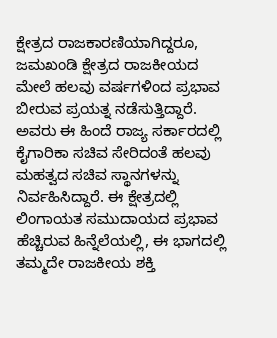ಕ್ಷೇತ್ರದ ರಾಜಕಾರಣಿಯಾಗಿದ್ದರೂ, ಜಮಖಂಡಿ ಕ್ಷೇತ್ರದ ರಾಜಕೀಯದ ಮೇಲೆ ಹಲವು ವರ್ಷಗಳಿಂದ ಪ್ರಭಾವ ಬೀರುವ ಪ್ರಯತ್ನ ನಡೆಸುತ್ತಿದ್ದಾರೆ. ಅವರು ಈ ಹಿಂದೆ ರಾಜ್ಯ ಸರ್ಕಾರದಲ್ಲಿ ಕೈಗಾರಿಕಾ ಸಚಿವ ಸೇರಿದಂತೆ ಹಲವು ಮಹತ್ವದ ಸಚಿವ ಸ್ಥಾನಗಳನ್ನು ನಿರ್ವಹಿಸಿದ್ದಾರೆ. ಈ ಕ್ಷೇತ್ರದಲ್ಲಿ ಲಿಂಗಾಯತ ಸಮುದಾಯದ ಪ್ರಭಾವ ಹೆಚ್ಚಿರುವ ಹಿನ್ನೆಲೆಯಲ್ಲಿ, ಈ ಭಾಗದಲ್ಲಿ ತಮ್ಮದೇ ರಾಜಕೀಯ ಶಕ್ತಿ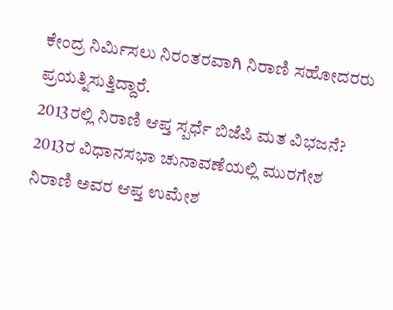ಕೇಂದ್ರ ನಿರ್ಮಿಸಲು ನಿರಂತರವಾಗಿ ನಿರಾಣಿ ಸಹೋದರರು ಪ್ರಯತ್ನಿಸುತ್ತಿದ್ದಾರೆ.
2013ರಲ್ಲಿ ನಿರಾಣಿ ಆಪ್ತ ಸ್ಪರ್ಧೆ ಬಿಜೆಪಿ ಮತ ವಿಭಜನೆ?
2013ರ ವಿಧಾನಸಭಾ ಚುನಾವಣೆಯಲ್ಲಿ ಮುರಗೇಶ ನಿರಾಣಿ ಅವರ ಆಪ್ತ ಉಮೇಶ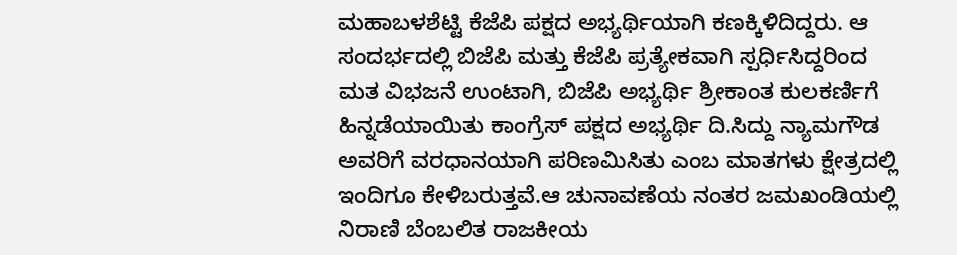ಮಹಾಬಳಶೆಟ್ಟಿ ಕೆಜೆಪಿ ಪಕ್ಷದ ಅಭ್ಯರ್ಥಿಯಾಗಿ ಕಣಕ್ಕಿಳಿದಿದ್ದರು. ಆ ಸಂದರ್ಭದಲ್ಲಿ ಬಿಜೆಪಿ ಮತ್ತು ಕೆಜೆಪಿ ಪ್ರತ್ಯೇಕವಾಗಿ ಸ್ಪರ್ಧಿಸಿದ್ದರಿಂದ ಮತ ವಿಭಜನೆ ಉಂಟಾಗಿ, ಬಿಜೆಪಿ ಅಭ್ಯರ್ಥಿ ಶ್ರೀಕಾಂತ ಕುಲಕರ್ಣಿಗೆ ಹಿನ್ನಡೆಯಾಯಿತು ಕಾಂಗ್ರೆಸ್ ಪಕ್ಷದ ಅಭ್ಯರ್ಥಿ ದಿ.ಸಿದ್ದು ನ್ಯಾಮಗೌಡ ಅವರಿಗೆ ವರಧಾನಯಾಗಿ ಪರಿಣಮಿಸಿತು ಎಂಬ ಮಾತಗಳು ಕ್ಷೇತ್ರದಲ್ಲಿ ಇಂದಿಗೂ ಕೇಳಿಬರುತ್ತವೆ.ಆ ಚುನಾವಣೆಯ ನಂತರ ಜಮಖಂಡಿಯಲ್ಲಿ ನಿರಾಣಿ ಬೆಂಬಲಿತ ರಾಜಕೀಯ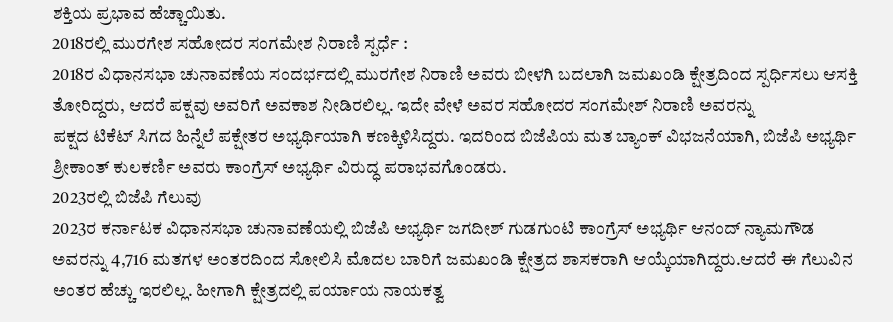ಶಕ್ತಿಯ ಪ್ರಭಾವ ಹೆಚ್ಚಾಯಿತು.
2018ರಲ್ಲಿ ಮುರಗೇಶ ಸಹೋದರ ಸಂಗಮೇಶ ನಿರಾಣಿ ಸ್ಪರ್ಧೆ :
2018ರ ವಿಧಾನಸಭಾ ಚುನಾವಣೆಯ ಸಂದರ್ಭದಲ್ಲಿ ಮುರಗೇಶ ನಿರಾಣಿ ಅವರು ಬೀಳಗಿ ಬದಲಾಗಿ ಜಮಖಂಡಿ ಕ್ಷೇತ್ರದಿಂದ ಸ್ಪರ್ಧಿಸಲು ಆಸಕ್ತಿ ತೋರಿದ್ದರು, ಆದರೆ ಪಕ್ಷವು ಅವರಿಗೆ ಅವಕಾಶ ನೀಡಿರಲಿಲ್ಲ. ಇದೇ ವೇಳೆ ಅವರ ಸಹೋದರ ಸಂಗಮೇಶ್ ನಿರಾಣಿ ಅವರನ್ನು
ಪಕ್ಷದ ಟಿಕೆಟ್ ಸಿಗದ ಹಿನ್ನೆಲೆ ಪಕ್ಷೇತರ ಅಭ್ಯರ್ಥಿಯಾಗಿ ಕಣಕ್ಕಿಳಿಸಿದ್ದರು. ಇದರಿಂದ ಬಿಜೆಪಿಯ ಮತ ಬ್ಯಾಂಕ್ ವಿಭಜನೆಯಾಗಿ, ಬಿಜೆಪಿ ಅಭ್ಯರ್ಥಿ ಶ್ರೀಕಾಂತ್ ಕುಲಕರ್ಣಿ ಅವರು ಕಾಂಗ್ರೆಸ್ ಅಭ್ಯರ್ಥಿ ವಿರುದ್ಧ ಪರಾಭವಗೊಂಡರು.
2023ರಲ್ಲಿ ಬಿಜೆಪಿ ಗೆಲುವು
2023ರ ಕರ್ನಾಟಕ ವಿಧಾನಸಭಾ ಚುನಾವಣೆಯಲ್ಲಿ ಬಿಜೆಪಿ ಅಭ್ಯರ್ಥಿ ಜಗದೀಶ್ ಗುಡಗುಂಟಿ ಕಾಂಗ್ರೆಸ್ ಅಭ್ಯರ್ಥಿ ಆನಂದ್ ನ್ಯಾಮಗೌಡ ಅವರನ್ನು 4,716 ಮತಗಳ ಅಂತರದಿಂದ ಸೋಲಿಸಿ ಮೊದಲ ಬಾರಿಗೆ ಜಮಖಂಡಿ ಕ್ಷೇತ್ರದ ಶಾಸಕರಾಗಿ ಆಯ್ಕೆಯಾಗಿದ್ದರು.ಆದರೆ ಈ ಗೆಲುವಿನ ಅಂತರ ಹೆಚ್ಚು ಇರಲಿಲ್ಲ. ಹೀಗಾಗಿ ಕ್ಷೇತ್ರದಲ್ಲಿ ಪರ್ಯಾಯ ನಾಯಕತ್ವ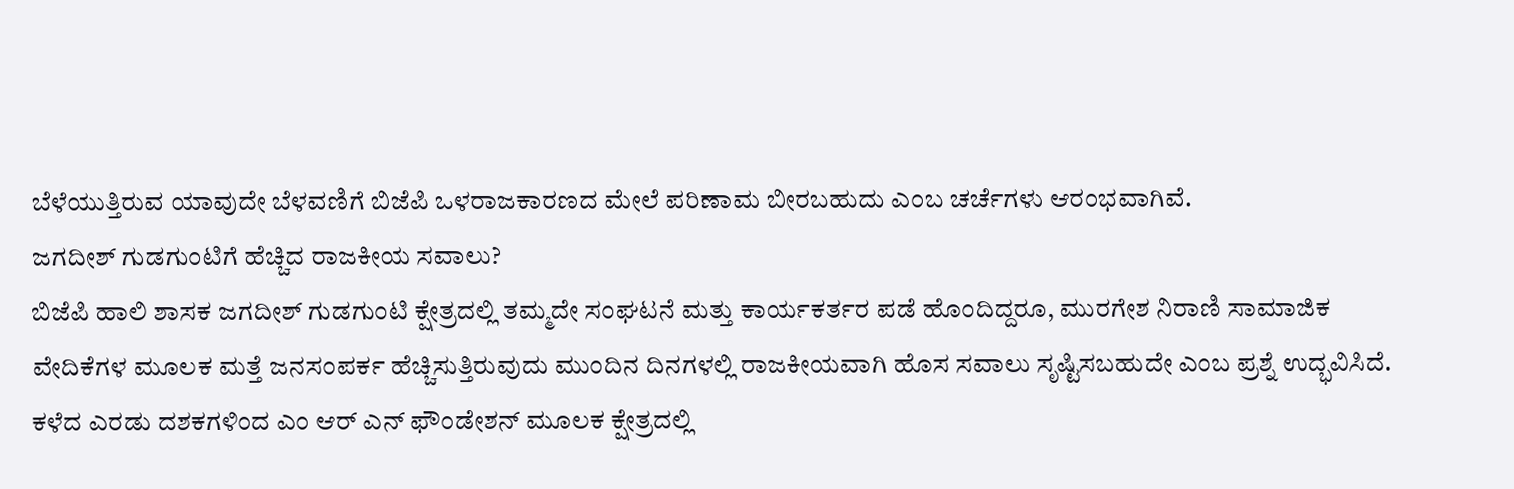ಬೆಳೆಯುತ್ತಿರುವ ಯಾವುದೇ ಬೆಳವಣಿಗೆ ಬಿಜೆಪಿ ಒಳರಾಜಕಾರಣದ ಮೇಲೆ ಪರಿಣಾಮ ಬೀರಬಹುದು ಎಂಬ ಚರ್ಚೆಗಳು ಆರಂಭವಾಗಿವೆ.
ಜಗದೀಶ್ ಗುಡಗುಂಟಿಗೆ ಹೆಚ್ಚಿದ ರಾಜಕೀಯ ಸವಾಲು?
ಬಿಜೆಪಿ ಹಾಲಿ ಶಾಸಕ ಜಗದೀಶ್ ಗುಡಗುಂಟಿ ಕ್ಷೇತ್ರದಲ್ಲಿ ತಮ್ಮದೇ ಸಂಘಟನೆ ಮತ್ತು ಕಾರ್ಯಕರ್ತರ ಪಡೆ ಹೊಂದಿದ್ದರೂ, ಮುರಗೇಶ ನಿರಾಣಿ ಸಾಮಾಜಿಕ ವೇದಿಕೆಗಳ ಮೂಲಕ ಮತ್ತೆ ಜನಸಂಪರ್ಕ ಹೆಚ್ಚಿಸುತ್ತಿರುವುದು ಮುಂದಿನ ದಿನಗಳಲ್ಲಿ ರಾಜಕೀಯವಾಗಿ ಹೊಸ ಸವಾಲು ಸೃಷ್ಟಿಸಬಹುದೇ ಎಂಬ ಪ್ರಶ್ನೆ ಉದ್ಭವಿಸಿದೆ.
ಕಳೆದ ಎರಡು ದಶಕಗಳಿಂದ ಎಂ ಆರ್ ಎನ್ ಫೌಂಡೇಶನ್ ಮೂಲಕ ಕ್ಷೇತ್ರದಲ್ಲಿ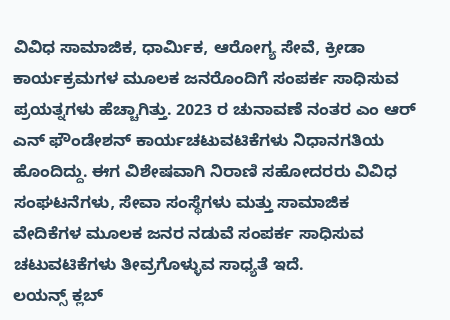ವಿವಿಧ ಸಾಮಾಜಿಕ, ಧಾರ್ಮಿಕ, ಆರೋಗ್ಯ ಸೇವೆ, ಕ್ರೀಡಾ ಕಾರ್ಯಕ್ರಮಗಳ ಮೂಲಕ ಜನರೊಂದಿಗೆ ಸಂಪರ್ಕ ಸಾಧಿಸುವ ಪ್ರಯತ್ನಗಳು ಹೆಚ್ಚಾಗಿತ್ತು. 2023 ರ ಚುನಾವಣೆ ನಂತರ ಎಂ ಆರ್ ಎನ್ ಫೌಂಡೇಶನ್ ಕಾರ್ಯಚಟುವಟಿಕೆಗಳು ನಿಧಾನಗತಿಯ ಹೊಂದಿದ್ದು. ಈಗ ವಿಶೇಷವಾಗಿ ನಿರಾಣಿ ಸಹೋದರರು ವಿವಿಧ ಸಂಘಟನೆಗಳು, ಸೇವಾ ಸಂಸ್ಥೆಗಳು ಮತ್ತು ಸಾಮಾಜಿಕ ವೇದಿಕೆಗಳ ಮೂಲಕ ಜನರ ನಡುವೆ ಸಂಪರ್ಕ ಸಾಧಿಸುವ ಚಟುವಟಿಕೆಗಳು ತೀವ್ರಗೊಳ್ಳುವ ಸಾಧ್ಯತೆ ಇದೆ.
ಲಯನ್ಸ್ ಕ್ಲಬ್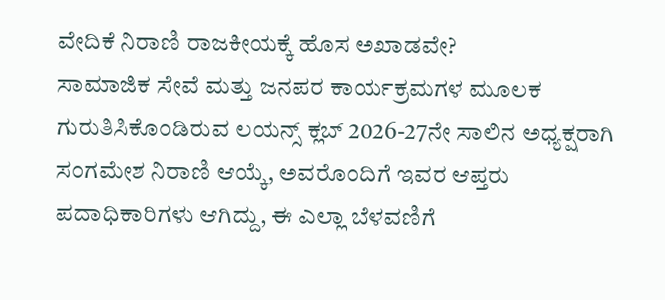ವೇದಿಕೆ ನಿರಾಣಿ ರಾಜಕೀಯಕ್ಕೆ ಹೊಸ ಅಖಾಡವೇ?
ಸಾಮಾಜಿಕ ಸೇವೆ ಮತ್ತು ಜನಪರ ಕಾರ್ಯಕ್ರಮಗಳ ಮೂಲಕ ಗುರುತಿಸಿಕೊಂಡಿರುವ ಲಯನ್ಸ್ ಕ್ಲಬ್ 2026-27ನೇ ಸಾಲಿನ ಅಧ್ಯಕ್ಷರಾಗಿ ಸಂಗಮೇಶ ನಿರಾಣಿ ಆಯ್ಕೆ, ಅವರೊಂದಿಗೆ ಇವರ ಆಪ್ತರು ಪದಾಧಿಕಾರಿಗಳು ಆಗಿದ್ದು, ಈ ಎಲ್ಲಾ ಬೆಳವಣಿಗೆ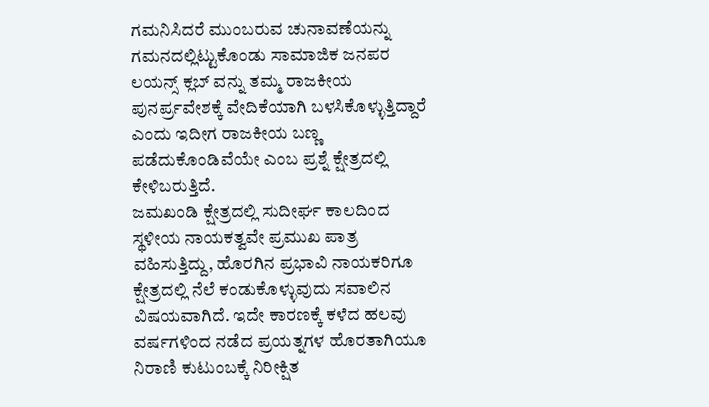ಗಮನಿಸಿದರೆ ಮುಂಬರುವ ಚುನಾವಣೆಯನ್ನು ಗಮನದಲ್ಲಿಟ್ಟುಕೊಂಡು ಸಾಮಾಜಿಕ ಜನಪರ ಲಯನ್ಸ್ ಕ್ಲಬ್ ವನ್ನು ತಮ್ಮ ರಾಜಕೀಯ ಪುನರ್ಪ್ರವೇಶಕ್ಕೆ ವೇದಿಕೆಯಾಗಿ ಬಳಸಿಕೊಳ್ಳುತ್ತಿದ್ದಾರೆ ಎಂದು ಇದೀಗ ರಾಜಕೀಯ ಬಣ್ಣ ಪಡೆದುಕೊಂಡಿವೆಯೇ ಎಂಬ ಪ್ರಶ್ನೆ ಕ್ಷೇತ್ರದಲ್ಲಿ ಕೇಳಿಬರುತ್ತಿದೆ.
ಜಮಖಂಡಿ ಕ್ಷೇತ್ರದಲ್ಲಿ ಸುದೀರ್ಘ ಕಾಲದಿಂದ ಸ್ಥಳೀಯ ನಾಯಕತ್ವವೇ ಪ್ರಮುಖ ಪಾತ್ರ ವಹಿಸುತ್ತಿದ್ದು, ಹೊರಗಿನ ಪ್ರಭಾವಿ ನಾಯಕರಿಗೂ ಕ್ಷೇತ್ರದಲ್ಲಿ ನೆಲೆ ಕಂಡುಕೊಳ್ಳುವುದು ಸವಾಲಿನ ವಿಷಯವಾಗಿದೆ. ಇದೇ ಕಾರಣಕ್ಕೆ ಕಳೆದ ಹಲವು ವರ್ಷಗಳಿಂದ ನಡೆದ ಪ್ರಯತ್ನಗಳ ಹೊರತಾಗಿಯೂ ನಿರಾಣಿ ಕುಟುಂಬಕ್ಕೆ ನಿರೀಕ್ಷಿತ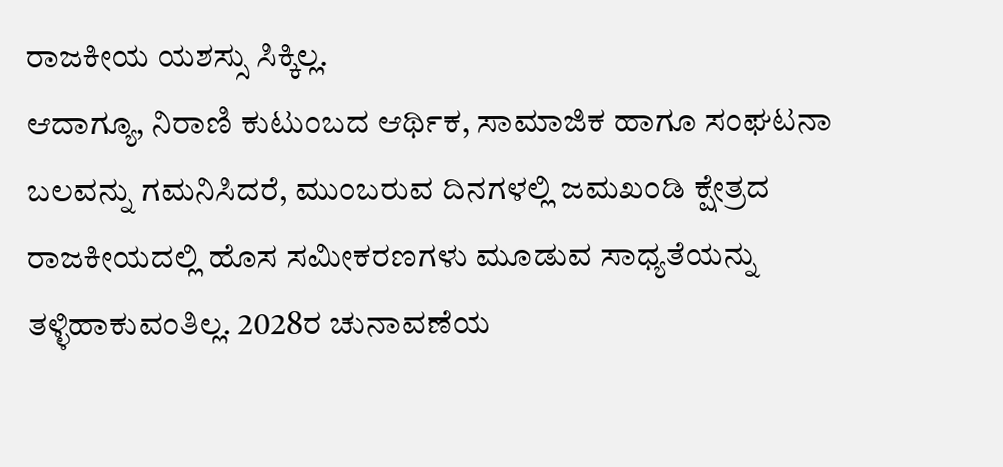ರಾಜಕೀಯ ಯಶಸ್ಸು ಸಿಕ್ಕಿಲ್ಲ.
ಆದಾಗ್ಯೂ, ನಿರಾಣಿ ಕುಟುಂಬದ ಆರ್ಥಿಕ, ಸಾಮಾಜಿಕ ಹಾಗೂ ಸಂಘಟನಾ ಬಲವನ್ನು ಗಮನಿಸಿದರೆ, ಮುಂಬರುವ ದಿನಗಳಲ್ಲಿ ಜಮಖಂಡಿ ಕ್ಷೇತ್ರದ ರಾಜಕೀಯದಲ್ಲಿ ಹೊಸ ಸಮೀಕರಣಗಳು ಮೂಡುವ ಸಾಧ್ಯತೆಯನ್ನು ತಳ್ಳಿಹಾಕುವಂತಿಲ್ಲ. 2028ರ ಚುನಾವಣೆಯ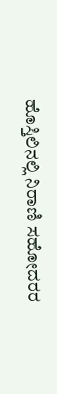ಹೊಸ್ತಿಲಿನಲ್ಲಿ ನಿರಾಣಿ ಸಹೋದರರ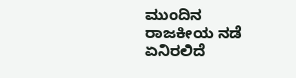ಮುಂದಿನ ರಾಜಕೀಯ ನಡೆ ಏನಿರಲಿದೆ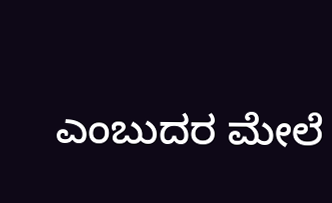ಎಂಬುದರ ಮೇಲೆ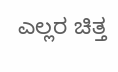ಎಲ್ಲರ ಚಿತ್ತ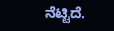ನೆಟ್ಟಿದೆ.